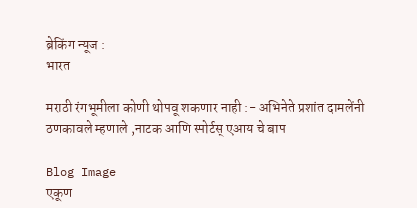ब्रेकिंग न्यूज :
भारत

मराठी रंगभूमीला कोणी थोपवू शकणार नाही :- अभिनेते प्रशांत दामलेंनी ठणकावले म्हणाले ,नाटक आणि स्पोर्टस् एआय चे बाप

Blog Image
एकूण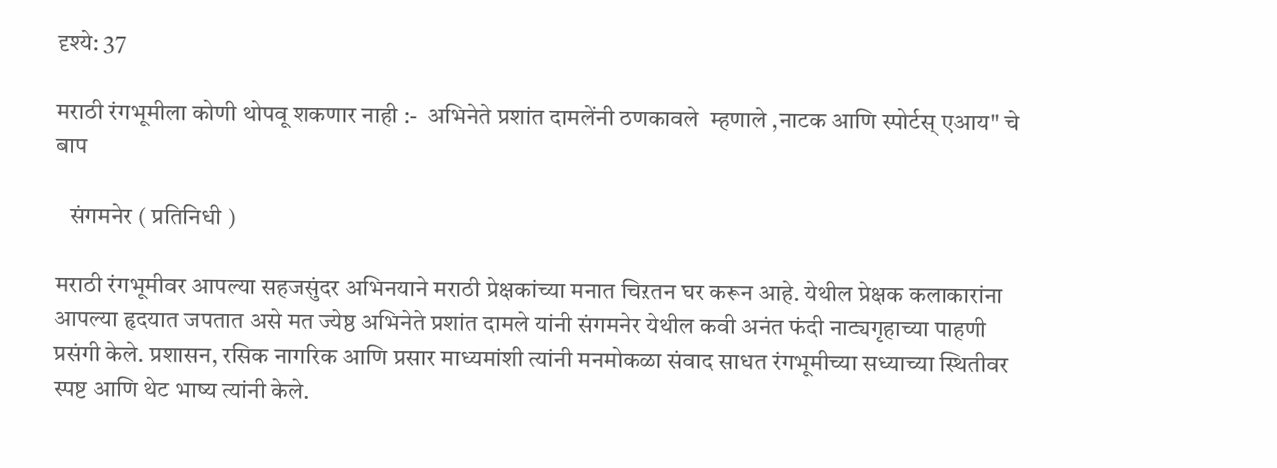दृश्ये: 37

मराठी रंगभूमीला कोणी थोपवू शकणार नाही :-  अभिनेते प्रशांत दामलेंनी ठणकावले  म्हणाले ,नाटक आणि स्पोर्टस् एआय" चे बाप

   संगमनेर ( प्रतिनिधी )

मराठी रंगभूमीवर आपल्या सहजसुंदर अभिनयाने मराठी प्रेक्षकांच्या मनात चिऱतन घर करून आहे. येथील प्रेक्षक कलाकारांना आपल्या हृदयात जपतात असे मत ज्येष्ठ अभिनेते प्रशांत दामले यांनी संगमनेर येथील कवी अनंत फंदी नाट्यगृहाच्या पाहणी प्रसंगी केले. प्रशासन, रसिक नागरिक आणि प्रसार माध्यमांशी त्यांनी मनमोकळा संवाद साधत रंगभूमीच्या सध्याच्या स्थितीवर स्पष्ट आणि थेट भाष्य त्यांनी केले.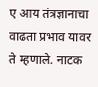ए आय तंत्रज्ञानाचा वाढता प्रभाव यावर ते म्हणाले. नाटक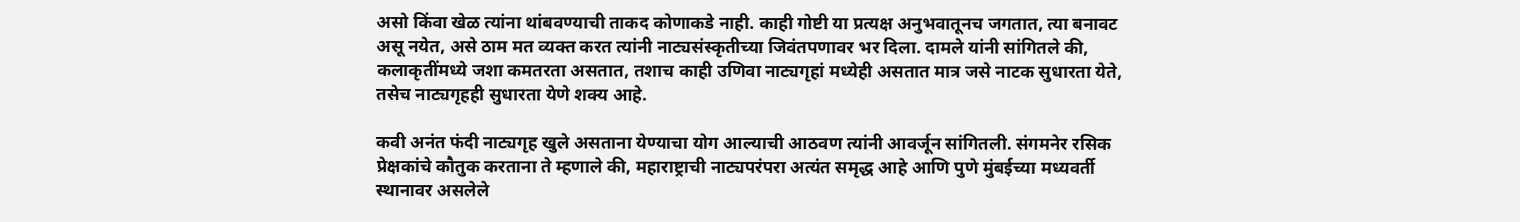असो किंवा खेळ त्यांना थांबवण्याची ताकद कोणाकडे नाही. काही गोष्टी या प्रत्यक्ष अनुभवातूनच जगतात, त्या बनावट असू नयेत, असे ठाम मत व्यक्त करत त्यांनी नाट्यसंस्कृतीच्या जिवंतपणावर भर दिला. दामले यांनी सांगितले की, कलाकृतींमध्ये जशा कमतरता असतात, तशाच काही उणिवा नाट्यगृहां मध्येही असतात मात्र जसे नाटक सुधारता येते, तसेच नाट्यगृहही सुधारता येणे शक्य आहे.

कवी अनंत फंदी नाट्यगृह खुले असताना येण्याचा योग आल्याची आठवण त्यांनी आवर्जून सांगितली. संगमनेर रसिक प्रेक्षकांचे कौतुक करताना ते म्हणाले की, महाराष्ट्राची नाट्यपरंपरा अत्यंत समृद्ध आहे आणि पुणे मुंबईच्या मध्यवर्ती स्थानावर असलेले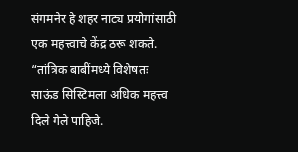संगमनेर हे शहर नाट्य प्रयोगांसाठी एक महत्त्वाचे केंद्र ठरू शकते. “तांत्रिक बाबींमध्ये विशेषतः साऊंड सिस्टिमला अधिक महत्त्व दिले गेले पाहिजे.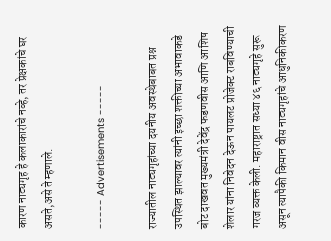कारण नाट्यगृह हे कलाकारांचे नव्हे, तर प्रेक्षकांचे घर असते,असे ते म्हणाले.

----- Advertisements -----

राज्यातील नाट्यगृहांच्या दयनीय अवस्थेबाबत प्रश्न उपस्थित झाल्यावर त्यांनी इच्छा शक्तीच्या अभावाकडे बोट दाखवत मुख्यमंत्री देवेंद्र फडणवीस आणि आशिष शेलार यांना निवेदन देऊन पायलट प्रोजेक्ट राबविण्याची गरज व्यक्त केली. महाराष्ट्रात सध्या ४६ नाट्यगृहे सुरू असून त्यापैकी किमान वीस नाट्यगृहांचे आधुनिकीकरण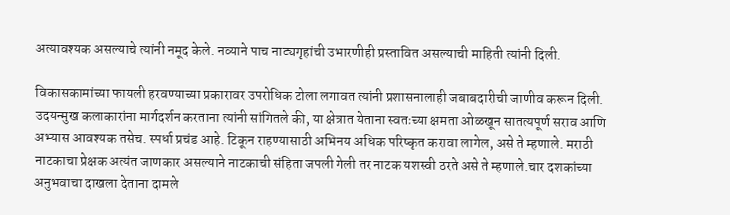अत्यावश्यक असल्याचे त्यांनी नमूद केले. नव्याने पाच नाट्यगृहांची उभारणीही प्रस्तावित असल्याची माहिती त्यांनी दिली.

विकासकामांच्या फायली हरवण्याच्या प्रकारावर उपरोधिक टोला लगावत त्यांनी प्रशासनालाही जबाबदारीची जाणीव करून दिली. उदयन्मुख कलाकारांना मार्गदर्शन करताना त्यांनी सांगितले की, या क्षेत्रात येताना स्वतःच्या क्षमता ओळखून सातत्यपूर्ण सराव आणि अभ्यास आवश्यक तसेच. स्पर्धा प्रचंड आहे. टिकून राहण्यासाठी अभिनय अधिक परिष्कृत करावा लागेल, असे ते म्हणाले. मराठी नाटकाचा प्रेक्षक अत्यंत जाणकार असल्याने नाटकाची संहिता जपली गेली तर नाटक यशस्वी ठरते असे ते म्हणाले‌.चार दशकांच्या अनुभवाचा दाखला देताना दामले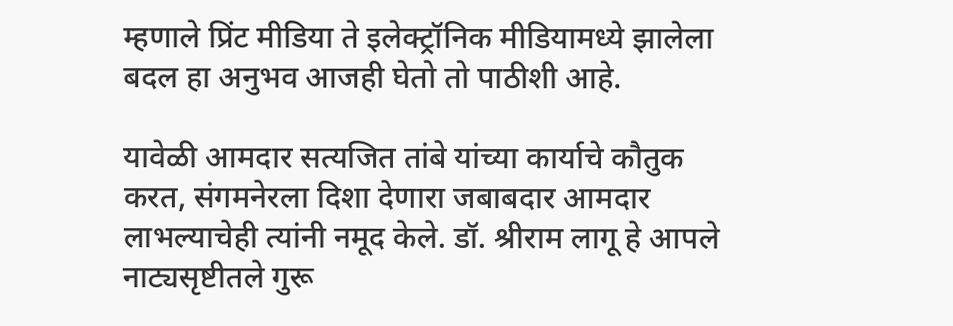म्हणाले प्रिंट मीडिया ते इलेक्ट्रॉनिक मीडियामध्ये झालेला बदल हा अनुभव आजही घेतो तो पाठीशी आहे.

यावेळी आमदार सत्यजित तांबे यांच्या कार्याचे कौतुक करत, संगमनेरला दिशा देणारा जबाबदार आमदार लाभल्याचेही त्यांनी नमूद केले. डॉ. श्रीराम लागू हे आपले नाट्यसृष्टीतले गुरू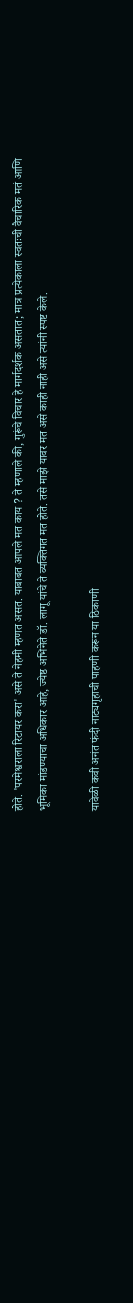होते. 'परमेश्वराला रिटायर करा' असे ते नेहमी म्हणत असत. याबाबत आपले मत काय ? ते म्हणाले की, गुरूंचे विचार हे मार्गदर्शक असतात; मात्र प्रत्येकाला स्वतःची वैचारिक मतं आणि भूमिका मांडण्याचा अधिकार आहे, ज्येष्ठ अभिनेते डॉ. लागू यांचे ते व्यक्तिगत मत होते. तसे माझे यावर मत असे काही नाही असे त्यांनी स्पष्ट केले.

यावेळी कवी अनंत फंदी नाट्यगृहाची पाहणी करून या ठिकाणी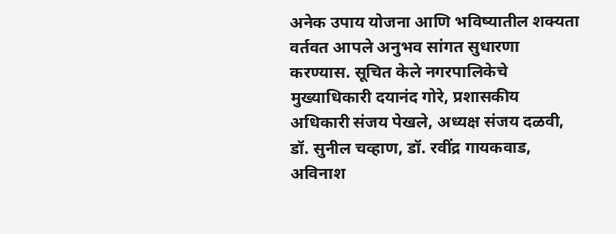अनेक उपाय योजना आणि भविष्यातील शक्यता वर्तवत आपले अनुभव सांगत सुधारणा करण्यास. सूचित केले नगरपालिकेचे मुख्याधिकारी दयानंद गोरे, प्रशासकीय अधिकारी संजय पेखले, अध्यक्ष संजय दळवी, डॉ. सुनील चव्हाण, डॉ. रवींद्र गायकवाड, अविनाश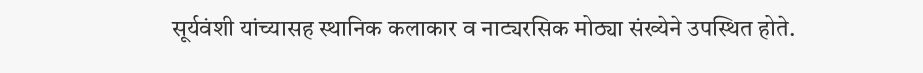सूर्यवंशी यांच्यासह स्थानिक कलाकार व नाट्यरसिक मोठ्या संख्येने उपस्थित होते.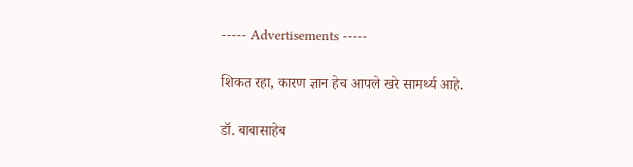----- Advertisements -----

शिकत रहा, कारण ज्ञान हेच आपले खरे सामर्थ्य आहे.

डॉ. बाबासाहेब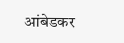आंबेडकर